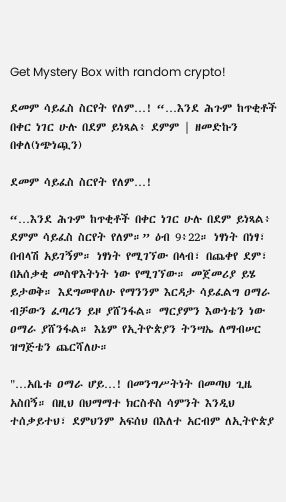Get Mystery Box with random crypto!

ደመም ሳይፈስ ስርየት የለም…! “…እንደ ሕጉም ከጥቂቶች በቀር ነገር ሁሉ በደም ይነጻል፥ ደምም | ዘመድኩን በቀለ(ነጭነጯን)

ደመም ሳይፈስ ስርየት የለም…!

“…እንደ ሕጉም ከጥቂቶች በቀር ነገር ሁሉ በደም ይነጻል፥ ደምም ሳይፈስ ስርየት የለም።” ዕብ 9፥22። ነፃነት በነፃ፣ በብላሽ አይገኝም። ነፃነት የሚገኘው በላብ፣ በጨቀየ ደም፣ በአሰቃቂ መስዋእትነት ነው የሚገኘው። መጀመሪያ ይሄ ይታወቅ። እደግመዋለሁ የማንንም እርዳታ ሳይፈልግ ዐማራ ብቻውን ፈጣሪን ይዞ ያሸንፋል። ማርያምን እውነቴን ነው ዐማራ ያሸንፋል። እኔም የኢትዮጵያን ትንሣኤ ለማብሠር ዝግጅቴን ጨርሻለሁ።

"…አቤቱ ዐማራ ሆይ…! በመንግሥትነት በመጣህ ጊዜ አስበኝ። በዚህ በህማማተ ክርስቶስ ሳምንት እንዲህ ተሰቃይተህ፣ ደምህንም አፍሰህ በእለተ አርብም ለኢትዮጵያ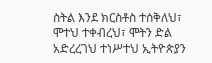ስትል እንደ ክርስቶስ ተሰቅለህ፣ ሞተህ ተቀብረህ፣ ሞትን ድል አድረረገህ ተነሥተህ ኢትዮጵያን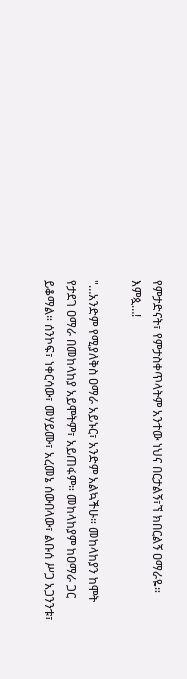የምታድናት፣ የምታስቀጥላትም አንተው ነህና በርታልኝ፣ኘ ክበርልኝ ዐማራዬ። እምጷ…!

"…አንድም የሚያለቅስ ዐማራ አይኑር፣ አንድም አልኳችሁ። መከላከያን ከሞት የታደገ ዐማራ በመከላከያ አይሞትም፣ አይጠፋም። መከላከያም ከዐማራ ጋር ይቆማል። ሰንኮፍ፣ ነቀርሳው፣ መሃይሙ፣ አረመኔ ሰውበላው፣ ልቡሰ ሥጋ አጋንንቱ፣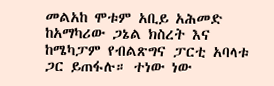መልአከ ሞቱም አቢይ አሕመድ ከአማካሪው ጋኔል ክስረት እና ከሜካፓም የብልጽግና ፓርቲ አባላቱ ጋር ይጠፋሉ። ተነው ነው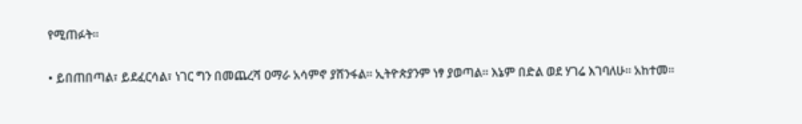የሚጠፉት።

• ይበጠበጣል፣ ይደፈርሳል፣ ነገር ግን በመጨረሻ ዐማራ አሳምኖ ያሸንፋል። ኢትዮጵያንም ነፃ ያወጣል። እኔም በድል ወደ ሃገሬ እገባለሁ። አከተመ።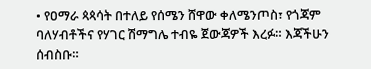• የዐማራ ጳጳሳት በተለይ የሰሜን ሸዋው ቀለሜንጦስ፣ የጎጃም ባለሃብቶችና የሃገር ሽማግሌ ተብዬ ጀውጃዎች እረፉ። እጃችሁን ሰብስቡ።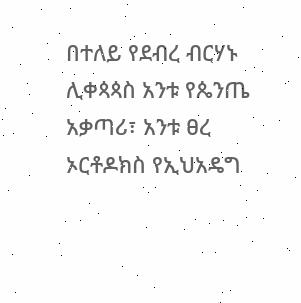በተለይ የደብረ ብርሃኑ ሊቀጳጳስ አንቱ የጴንጤ አቃጣሪ፣ አንቱ ፀረ ኦርቶዶክስ የኢህአዴግ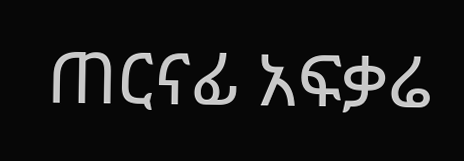ጠርናፊ አፍቃሬ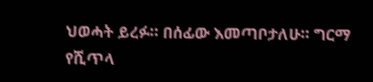ህወሓት ይረፉ። በሰፊው እመጣቦታለሁ። ግርማ የሺጥላ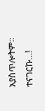አያስጥሎትም። ተናገርኩ…!